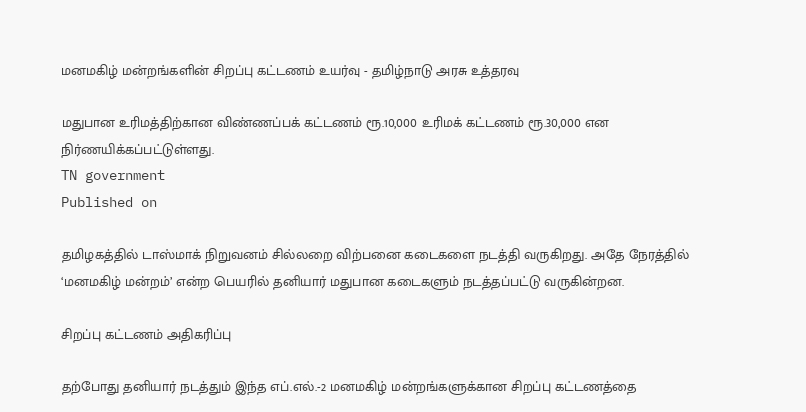மனமகிழ் மன்றங்களின் சிறப்பு கட்டணம் உயர்வு - தமிழ்நாடு அரசு உத்தரவு

மதுபான உரிமத்திற்கான விண்ணப்பக் கட்டணம் ரூ.10,000 உரிமக் கட்டணம் ரூ.30,000 என நிர்ணயிக்கப்பட்டுள்ளது.
TN government
Published on

தமிழகத்தில் டாஸ்மாக் நிறுவனம் சில்லறை விற்பனை கடைகளை நடத்தி வருகிறது. அதே நேரத்தில் ‘மனமகிழ் மன்றம்’ என்ற பெயரில் தனியார் மதுபான கடைகளும் நடத்தப்பட்டு வருகின்றன.

சிறப்பு கட்டணம் அதிகரிப்பு

தற்போது தனியார் நடத்தும் இந்த எப்.எல்.-2 மனமகிழ் மன்றங்களுக்கான சிறப்பு கட்டணத்தை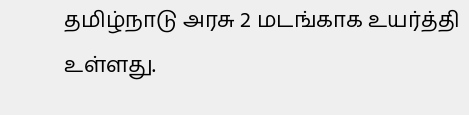தமிழ்நாடு அரசு 2 மடங்காக உயர்த்தி உள்ளது.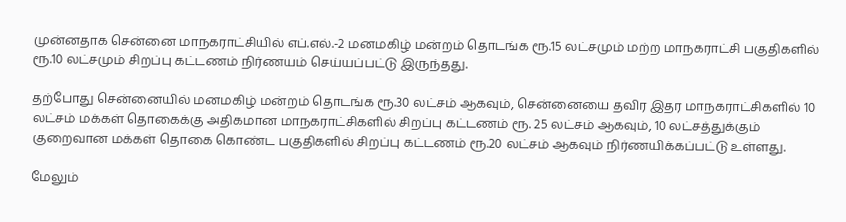முன்னதாக சென்னை மாநகராட்சியில் எப்.எல்.-2 மனமகிழ் மன்றம் தொடங்க ரூ.15 லட்சமும் மற்ற மாநகராட்சி பகுதிகளில் ரூ.10 லட்சமும் சிறப்பு கட்டணம் நிர்ணயம் செய்யப்பட்டு இருந்தது.

தற்போது சென்னையில் மனமகிழ் மன்றம் தொடங்க ரூ.30 லட்சம் ஆகவும், சென்னையை தவிர இதர மாநகராட்சிகளில் 10 லட்சம் மக்கள் தொகைக்கு அதிகமான மாநகராட்சிகளில் சிறப்பு கட்டணம் ரூ. 25 லட்சம் ஆகவும், 10 லட்சத்துக்கும் குறைவான மக்கள் தொகை கொண்ட பகுதிகளில் சிறப்பு கட்டணம் ரூ.20 லட்சம் ஆகவும் நிர்ணயிக்கப்பட்டு உள்ளது.

மேலும்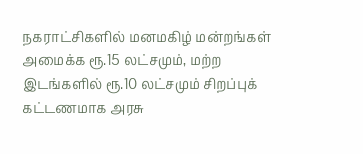நகராட்சிகளில் மனமகிழ் மன்றங்கள் அமைக்க ரூ.15 லட்சமும், மற்ற இடங்களில் ரூ.10 லட்சமும் சிறப்புக் கட்டணமாக அரசு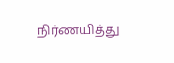நிர்ணயித்து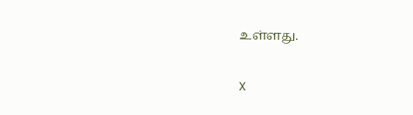உள்ளது.

X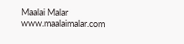Maalai Malar
www.maalaimalar.com